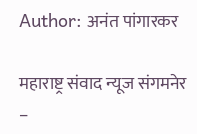Author: अनंत पांगारकर

महाराष्ट्र संवाद न्यूज संगमनेर –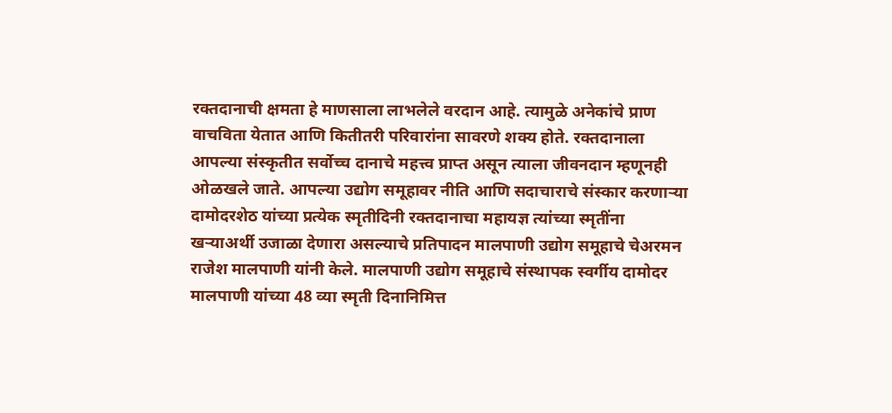रक्तदानाची क्षमता हे माणसाला लाभलेले वरदान आहे. त्यामुळे अनेकांचे प्राण वाचविता येतात आणि कितीतरी परिवारांना सावरणे शक्य होते. रक्तदानाला आपल्या संस्कृतीत सर्वोच्च दानाचे महत्त्व प्राप्त असून त्याला जीवनदान म्हणूनही ओळखले जाते. आपल्या उद्योग समूहावर नीति आणि सदाचाराचे संस्कार करणार्‍या दामोदरशेठ यांच्या प्रत्येक स्मृतीदिनी रक्तदानाचा महायज्ञ त्यांच्या स्मृतींना खर्‍याअर्थी उजाळा देणारा असल्याचे प्रतिपादन मालपाणी उद्योग समूहाचे चेअरमन राजेश मालपाणी यांनी केले. मालपाणी उद्योग समूहाचे संस्थापक स्वर्गीय दामोदर मालपाणी यांच्या 48 व्या स्मृती दिनानिमित्त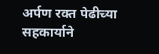अर्पण रक्त पेढीच्या सहकार्याने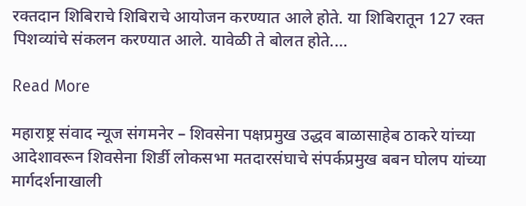रक्तदान शिबिराचे शिबिराचे आयोजन करण्यात आले होते. या शिबिरातून 127 रक्त पिशव्यांचे संकलन करण्यात आले. यावेळी ते बोलत होते.…

Read More

महाराष्ट्र संवाद न्यूज संगमनेर – शिवसेना पक्षप्रमुख उद्धव बाळासाहेब ठाकरे यांच्या आदेशावरून शिवसेना शिर्डी लोकसभा मतदारसंघाचे संपर्कप्रमुख बबन घोलप यांच्या मार्गदर्शनाखाली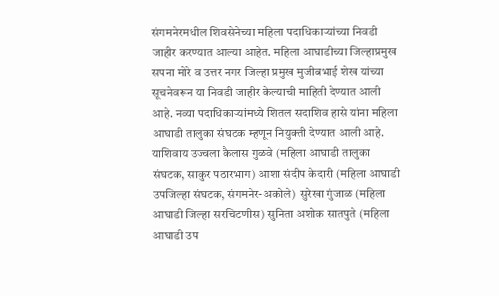संगमनेरमधील शिवसेनेच्या महिला पदाधिकाऱ्यांच्या निवडी जाहीर करण्यात आल्या आहेत. महिला आघाडीच्या जिल्हाप्रमुख सपना मोरे व उत्तर नगर जिल्हा प्रमुख मुजीबभाई शेख यांच्या सूचनेवरून या निवडी जाहीर केल्याची माहिती देण्यात आली आहे. नव्या पदाधिकाऱ्यांमध्ये शितल सदाशिव हासे यांना महिला आघाडी तालुका संघटक म्हणून नियुक्ती देण्यात आली आहे.  याशिवाय उज्वला कैलास गुळवे (महिला आघाडी तालुका संघटक, साकुर पठारभाग) आशा संदीप केदारी (महिला आघाडी उपजिल्हा संघटक, संगमनेर-अकोले)  सुरेखा गुंजाळ (महिला आघाडी जिल्हा सरचिटणीस) सुनिता अशोक सातपुते (महिला आघाडी उप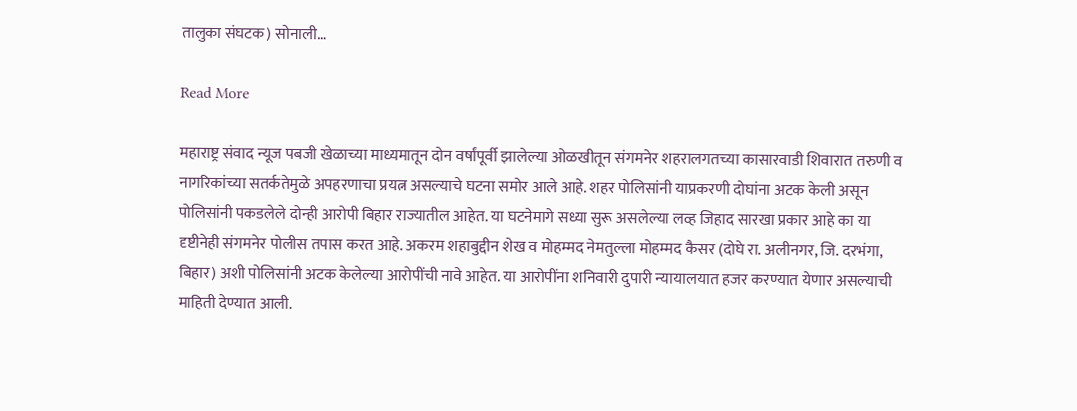तालुका संघटक) सोनाली…

Read More

महाराष्ट्र संवाद न्यूज पबजी खेळाच्या माध्यमातून दोन वर्षांपूर्वी झालेल्या ओळखीतून संगमनेर शहरालगतच्या कासारवाडी शिवारात तरुणी व नागरिकांच्या सतर्कतेमुळे अपहरणाचा प्रयत्न असल्याचे घटना समोर आले आहे. शहर पोलिसांनी याप्रकरणी दोघांना अटक केली असून पोलिसांनी पकडलेले दोन्ही आरोपी बिहार राज्यातील आहेत. या घटनेमागे सध्या सुरू असलेल्या लव्ह जिहाद सारखा प्रकार आहे का या दृष्टीनेही संगमनेर पोलीस तपास करत आहे. अकरम शहाबुद्दीन शेख व मोहम्मद नेमतुल्ला मोहम्मद कैसर (दोघे रा. अलीनगर, जि. दरभंगा, बिहार) अशी पोलिसांनी अटक केलेल्या आरोपींची नावे आहेत. या आरोपींना शनिवारी दुपारी न्यायालयात हजर करण्यात येणार असल्याची माहिती देण्यात आली.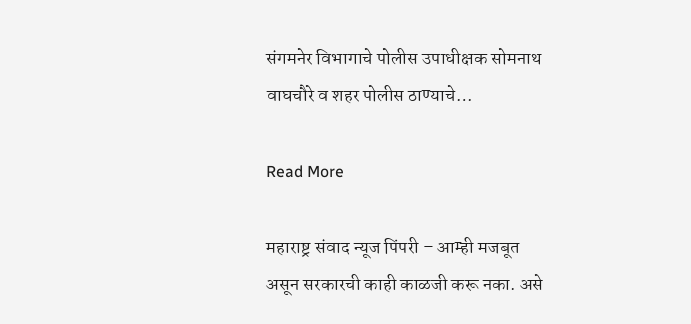संगमनेर विभागाचे पोलीस उपाधीक्षक सोमनाथ वाघचौरे व शहर पोलीस ठाण्याचे…

Read More

महाराष्ट्र संवाद न्यूज पिंपरी – आम्ही मजबूत असून सरकारची काही काळजी करू नका. असे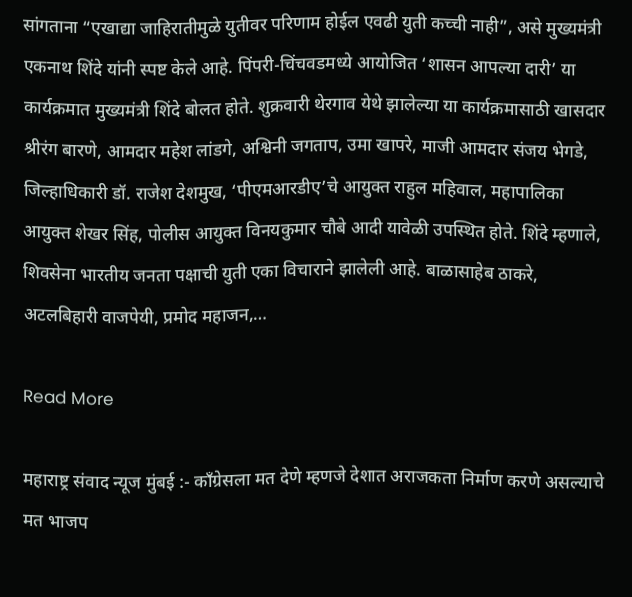सांगताना “एखाद्या जाहिरातीमुळे युतीवर परिणाम होईल एवढी युती कच्ची नाही”, असे मुख्यमंत्री एकनाथ शिंदे यांनी स्पष्ट केले आहे. पिंपरी-चिंचवडमध्ये आयोजित ‘शासन आपल्या दारी’ या कार्यक्रमात मुख्यमंत्री शिंदे बोलत होते. शुक्रवारी थेरगाव येथे झालेल्या या कार्यक्रमासाठी खासदार श्रीरंग बारणे, आमदार महेश लांडगे, अश्विनी जगताप, उमा खापरे, माजी आमदार संजय भेगडे, जिल्हाधिकारी डॉ. राजेश देशमुख, ‘पीएमआरडीए’चे आयुक्त राहुल महिवाल, महापालिका आयुक्त शेखर सिंह, पोलीस आयुक्त विनयकुमार चौबे आदी यावेळी उपस्थित होते. शिंदे म्हणाले, शिवसेना भारतीय जनता पक्षाची युती एका विचाराने झालेली आहे. बाळासाहेब ठाकरे, अटलबिहारी वाजपेयी, प्रमोद महाजन,…

Read More

महाराष्ट्र संवाद न्यूज मुंबई :- काँग्रेसला मत देणे म्हणजे देशात अराजकता निर्माण करणे असल्याचे मत भाजप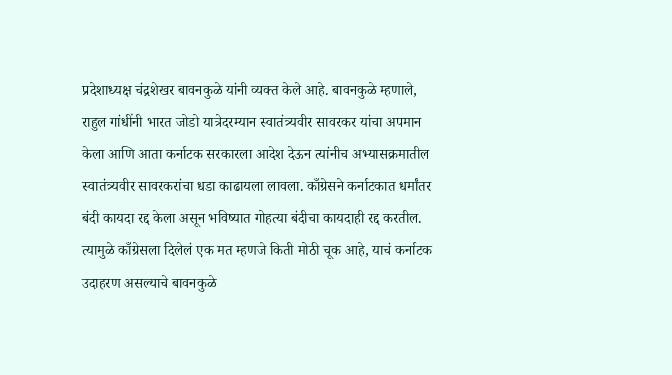प्रदेशाध्यक्ष चंद्रशेखर बावनकुळे यांनी व्यक्त केले आहे. बावनकुळे म्हणाले, राहुल गांधींनी भारत जोडो यात्रेदरम्यान स्वातंत्र्यवीर सावरकर यांचा अपमान केला आणि आता कर्नाटक सरकारला आदेश देऊन त्यांनीच अभ्यासक्रमातील स्वातंत्र्यवीर सावरकरांचा धडा काढायला लावला. काँग्रेसने कर्नाटकात धर्मांतर बंदी कायदा रद्द केला असून भविष्यात गोहत्या बंदीचा कायदाही रद्द करतील. त्यामुळे काँग्रेसला दिलेलं एक मत म्हणजे किती मोठी चूक आहे, याचं कर्नाटक उदाहरण असल्याचे बावनकुळे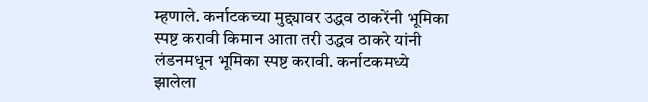म्हणाले. कर्नाटकच्या मुद्द्यावर उद्धव ठाकरेंनी भूमिका स्पष्ट करावी किमान आता तरी उद्धव ठाकरे यांनी लंडनमधून भूमिका स्पष्ट करावी. कर्नाटकमध्ये झालेला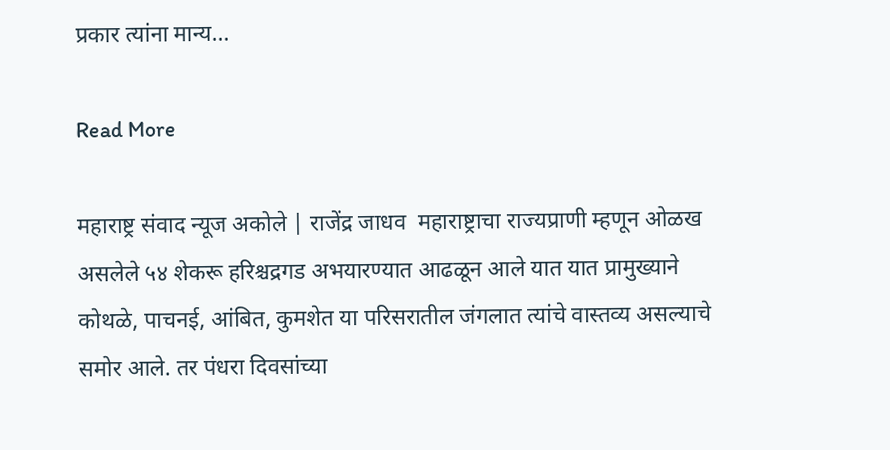प्रकार त्यांना मान्य…

Read More

महाराष्ट्र संवाद न्यूज अकोले | राजेंद्र जाधव  महाराष्ट्राचा राज्यप्राणी म्हणून ओळख असलेले ५४ शेकरू हरिश्चद्रगड अभयारण्यात आढळून आले यात यात प्रामुख्याने कोथळे, पाचनई, आंबित, कुमशेत या परिसरातील जंगलात त्यांचे वास्तव्य असल्याचे समोर आले. तर पंधरा दिवसांच्या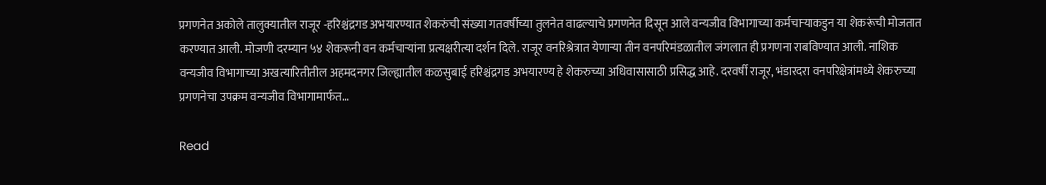प्रगणनेत अकोले तालुक्यातील राजूर -हरिश्चंद्रगड अभयारण्यात शेकरुंची संख्या गतवर्षीच्या तुलनेत वाढल्याचे प्रगणनेत दिसून आले वन्यजीव विभागाच्या कर्मचाऱ्याकडुन या शेकरूंची मोजतात करण्यात आली. मोजणी दरम्यान ५४ शेकरूनी वन कर्मचाऱ्यांना प्रत्यक्षरीत्या दर्शन दिले. राजूर वनरिश्रेत्रात येणाऱ्या तीन वनपरिमंडळातील जंगलात ही प्रगणना राबविण्यात आली. नाशिक वन्यजीव विभागाच्या अखत्यारितीतील अहमदनगर जिल्ह्यातील कळसुबाई हरिश्चंद्रगड अभयारण्य हे शेकरुच्या अधिवासासाठी प्रसिद्ध आहे. दरवर्षी राजूर, भंडारदरा वनपरिक्षेत्रांमध्ये शेकरुच्या प्रगणनेचा उपक्रम वन्यजीव विभागामार्फत…

Read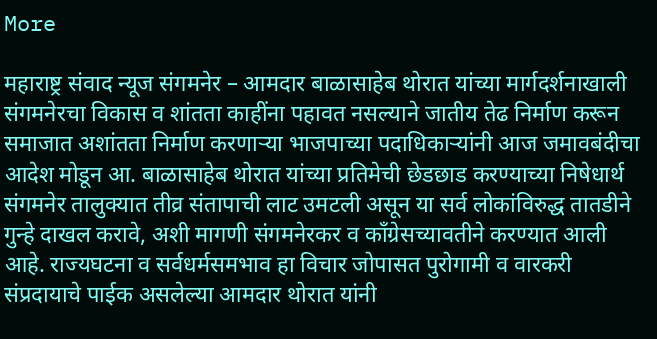More

महाराष्ट्र संवाद न्यूज संगमनेर – आमदार बाळासाहेब थोरात यांच्या मार्गदर्शनाखाली संगमनेरचा विकास व शांतता काहींना पहावत नसल्याने जातीय तेढ निर्माण करून समाजात अशांतता निर्माण करणाऱ्या भाजपाच्या पदाधिकाऱ्यांनी आज जमावबंदीचा आदेश मोडून आ. बाळासाहेब थोरात यांच्या प्रतिमेची छेडछाड करण्याच्या निषेधार्थ संगमनेर तालुक्यात तीव्र संतापाची लाट उमटली असून या सर्व लोकांविरुद्ध तातडीने गुन्हे दाखल करावे, अशी मागणी संगमनेरकर व काँग्रेसच्यावतीने करण्यात आली आहे. राज्यघटना व सर्वधर्मसमभाव हा विचार जोपासत पुरोगामी व वारकरी संप्रदायाचे पाईक असलेल्या आमदार थोरात यांनी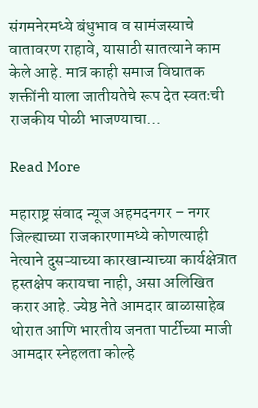संगमनेरमध्ये बंधुभाव व सामंजस्याचे वातावरण राहावे, यासाठी सातत्याने काम केले आहे. मात्र काही समाज विघातक शक्तींनी याला जातीयतेचे रूप देत स्वतःची राजकीय पोळी भाजण्याचा…

Read More

महाराष्ट्र संवाद न्यूज अहमदनगर – नगर जिल्ह्याच्या राजकारणामध्ये कोणत्याही नेत्याने दुसऱ्याच्या कारखान्याच्या कार्यक्षेत्रात हस्तक्षेप करायचा नाही, असा अलिखित करार आहे. ज्येष्ठ नेते आमदार बाळासाहेब थोरात आणि भारतीय जनता पार्टीच्या माजी आमदार स्नेहलता कोल्हे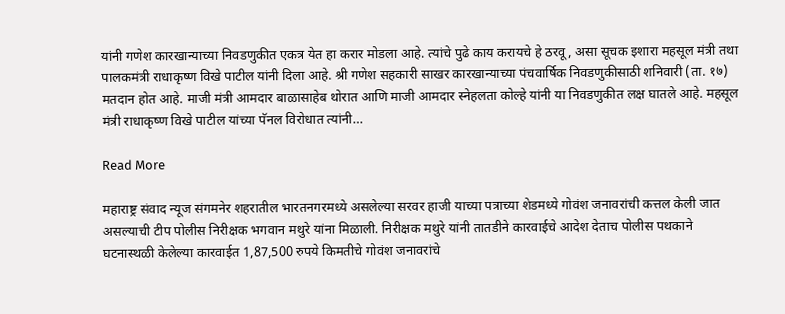यांनी गणेश कारखान्याच्या निवडणुकीत एकत्र येत हा करार मोडला आहे. त्यांचे पुढे काय करायचे हे ठरवू, असा सूचक इशारा महसूल मंत्री तथा पालकमंत्री राधाकृष्ण विखे पाटील यांनी दिला आहे. श्री गणेश सहकारी साखर कारखान्याच्या पंचवार्षिक निवडणुकीसाठी शनिवारी (ता. १७) मतदान होत आहे. माजी मंत्री आमदार बाळासाहेब थोरात आणि माजी आमदार स्नेहलता कोल्हे यांनी या निवडणुकीत लक्ष घातले आहे. महसूल मंत्री राधाकृष्ण विखे पाटील यांच्या पॅनल विरोधात त्यांनी…

Read More

महाराष्ट्र संवाद न्यूज संगमनेर शहरातील भारतनगरमध्ये असलेल्या सरवर हाजी याच्या पत्राच्या शेडमध्ये गोवंश जनावरांची कत्तल केली जात असल्याची टीप पोलीस निरीक्षक भगवान मथुरे यांना मिळाली. निरीक्षक मथुरे यांनी तातडीने कारवाईचे आदेश देताच पोलीस पथकाने घटनास्थळी केलेल्या कारवाईत 1,87,500 रुपये किमतीचे गोवंश जनावरांचे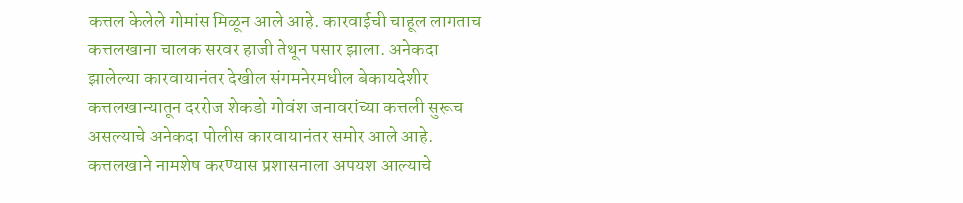कत्तल केलेले गोमांस मिळून आले आहे. कारवाईची चाहूल लागताच कत्तलखाना चालक सरवर हाजी तेथून पसार झाला. अनेकदा झालेल्या कारवायानंतर देखील संगमनेरमधील बेकायदेशीर कत्तलखान्यातून दररोज शेकडो गोवंश जनावरांच्या कत्तली सुरूच असल्याचे अनेकदा पोलीस कारवायानंतर समोर आले आहे. कत्तलखाने नामशेष करण्यास प्रशासनाला अपयश आल्याचे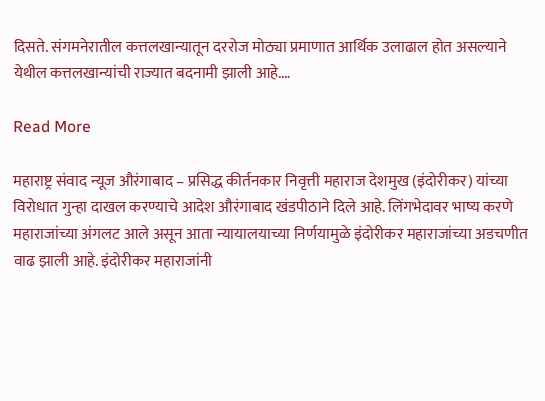दिसते. संगमनेरातील कत्तलखान्यातून दररोज मोठ्या प्रमाणात आर्थिक उलाढाल होत असल्याने येथील कत्तलखान्यांची राज्यात बदनामी झाली आहे.…

Read More

महाराष्ट्र संवाद न्यूज औरंगाबाद – प्रसिद्ध कीर्तनकार निवृत्ती महाराज देशमुख (इंदोरीकर) यांच्या विरोधात गुन्हा दाखल करण्याचे आदेश औरंगाबाद खंडपीठाने दिले आहे. लिंगभेदावर भाष्य करणे महाराजांच्या अंगलट आले असून आता न्यायालयाच्या निर्णयामुळे इंदोरीकर महाराजांच्या अडचणीत वाढ झाली आहे. इंदोरीकर महाराजांनी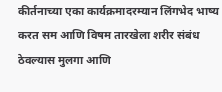कीर्तनाच्या एका कार्यक्रमादरम्यान लिंगभेद भाष्य करत सम आणि विषम तारखेला शरीर संबंध ठेवल्यास मुलगा आणि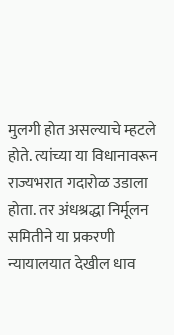मुलगी होत असल्याचे म्हटले होते. त्यांच्या या विधानावरून राज्यभरात गदारोळ उडाला होता. तर अंधश्रद्धा निर्मूलन समितीने या प्रकरणी न्यायालयात देखील धाव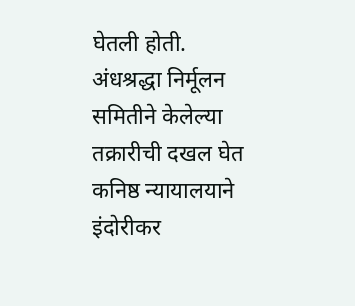घेतली होती. अंधश्रद्धा निर्मूलन समितीने केलेल्या तक्रारीची दखल घेत कनिष्ठ न्यायालयाने इंदोरीकर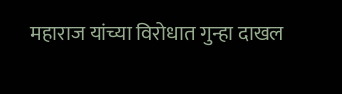महाराज यांच्या विरोधात गुन्हा दाखल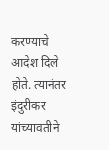करण्याचे आदेश दिले होते. त्यानंतर इंदुरीकर यांच्यावतीने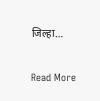जिल्हा…

Read More